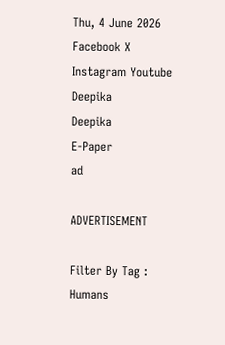Thu, 4 June 2026
Facebook X Instagram Youtube
Deepika
Deepika
E-Paper
ad

ADVERTISEMENT

Filter By Tag : Humans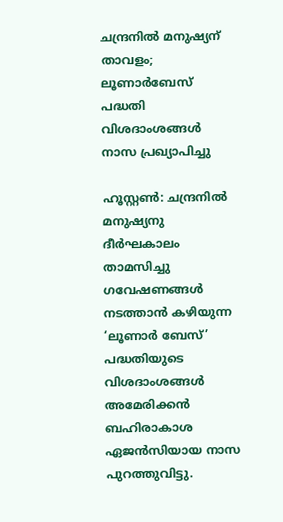ചന്ദ്രനിൽ മനുഷ്യന് താവളം; ലൂണാർബേസ് പദ്ധതി വിശദാംശങ്ങൾ നാസ പ്രഖ്യാപിച്ചു

ഹൂസ്റ്റൺ: ചന്ദ്രനിൽ മനുഷ്യനു ദീർഘകാലം താമസിച്ചു ഗവേഷണങ്ങൾ നടത്താൻ കഴിയുന്ന ‘ലൂണാർ ബേസ്’ പദ്ധതിയുടെ വിശദാംശങ്ങൾ അമേരിക്കൻ ബഹിരാകാശ ഏജൻസിയായ നാസ പുറത്തുവിട്ടു.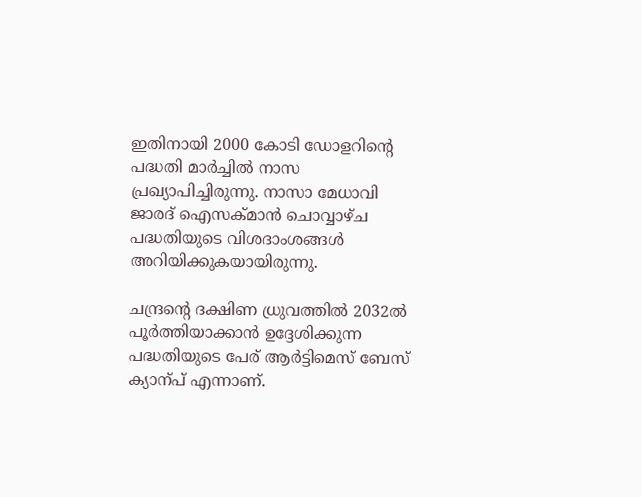ഇതിനായി 2000 കോടി ഡോളറിന്‍റെ പദ്ധതി മാർച്ചിൽ നാസ പ്രഖ്യാപിച്ചിരുന്നു. നാസാ മേധാവി ജാരദ് ഐസക്മാൻ ചൊവ്വാഴ്ച പദ്ധതിയുടെ വിശദാംശങ്ങൾ അറിയിക്കുകയായിരുന്നു.

ചന്ദ്രന്‍റെ ദക്ഷിണ ധ്രുവത്തിൽ 2032ൽ പൂർത്തിയാക്കാൻ ഉദ്ദേശിക്കുന്ന പദ്ധതിയുടെ പേര് ആർട്ടിമെസ് ബേസ് ക്യാന്പ് എന്നാണ്.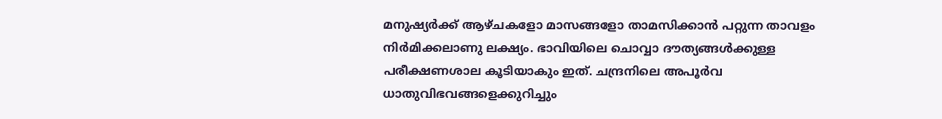മനുഷ്യർക്ക് ആഴ്ചകളോ മാസങ്ങളോ താമസിക്കാൻ പറ്റുന്ന താവളം നിർമിക്കലാണു ലക്ഷ്യം. ഭാവിയിലെ ചൊവ്വാ ദൗത്യങ്ങൾക്കുള്ള പരീക്ഷണശാല കൂടിയാകും ഇത്. ചന്ദ്രനിലെ അപൂർവ ധാതുവിഭവങ്ങളെക്കുറിച്ചും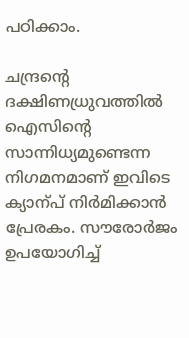പഠിക്കാം.

ചന്ദ്രന്‍റെ ദക്ഷിണധ്രുവത്തിൽ ഐസിന്‍റെ സാന്നിധ്യമുണ്ടെന്ന നിഗമനമാണ് ഇവിടെ ക്യാന്പ് നിർമിക്കാൻ പ്രേരകം. സൗരോർജം ഉപയോഗിച്ച്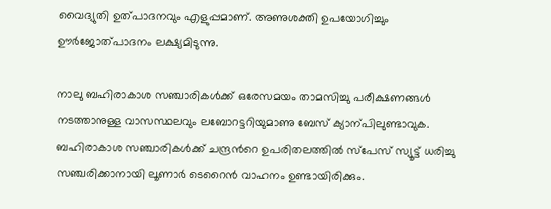വൈദ്യുതി ഉത്പാദനവും എളുപ്പമാണ്. അണുശക്തി ഉപയോഗിച്ചും ഊർജോത്പാദനം ലക്ഷ്യമിടുന്നു.

നാലു ബഹിരാകാശ സഞ്ചാരികൾക്ക് ഒരേസമയം താമസിച്ചു പരീക്ഷണങ്ങൾ നടത്താനുള്ള വാസസ്ഥലവും ലബോറട്ടറിയുമാണു ബേസ് ക്യാന്പിലുണ്ടാവുക. ബഹിരാകാശ സഞ്ചാരികൾക്ക് ചന്ദ്രന്‍റെ ഉപരിതലത്തിൽ സ്പേസ് സ്യൂട്ട് ധരിച്ചു സഞ്ചരിക്കാനായി ലൂണാർ ടെറൈൻ വാഹനം ഉണ്ടായിരിക്കും.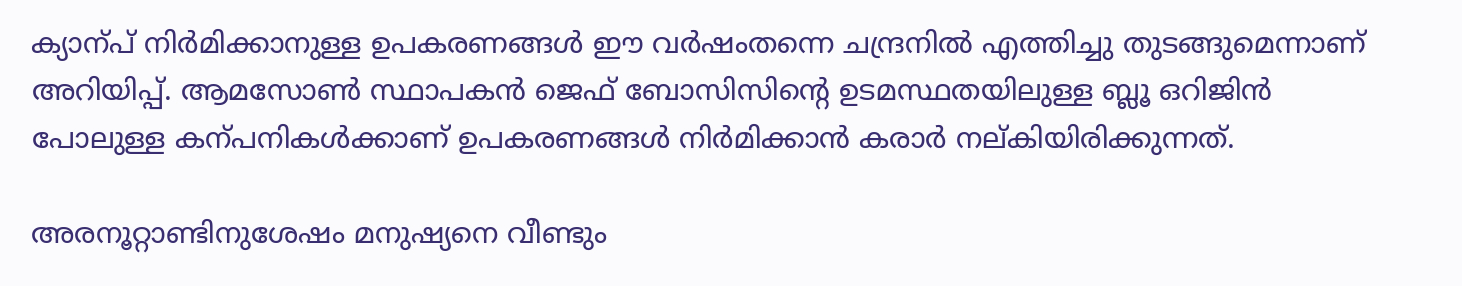ക്യാന്പ് നിർമിക്കാനുള്ള ഉപകരണങ്ങൾ ഈ വർഷംതന്നെ ചന്ദ്രനിൽ എത്തിച്ചു തുടങ്ങുമെന്നാണ് അറിയിപ്പ്. ആമസോൺ സ്ഥാപകൻ ജെഫ് ബോസിസിന്‍റെ ഉടമസ്ഥതയിലുള്ള ബ്ലൂ ഒറിജിൻ പോലുള്ള കന്പനികൾക്കാണ് ഉപകരണങ്ങൾ നിർമിക്കാൻ കരാർ നല്കിയിരിക്കുന്നത്.

അരനൂറ്റാണ്ടിനുശേഷം മനുഷ്യനെ വീണ്ടും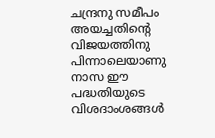ചന്ദ്രനു സമീപം അയച്ചതിന്‍റെ വിജയത്തിനു പിന്നാലെയാണു നാസ ഈ പദ്ധതിയുടെ വിശദാംശങ്ങൾ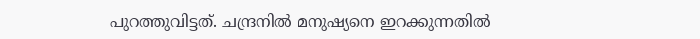പുറത്തുവിട്ടത്. ചന്ദ്രനിൽ മനുഷ്യനെ ഇറക്കുന്നതിൽ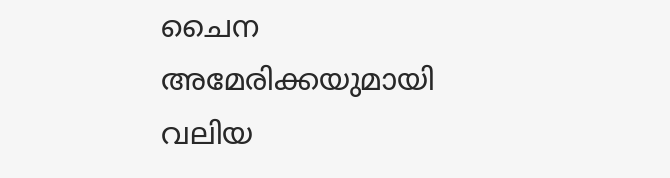ചൈന അമേരിക്കയുമായി വലിയ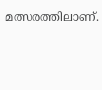മത്സരത്തിലാണ്.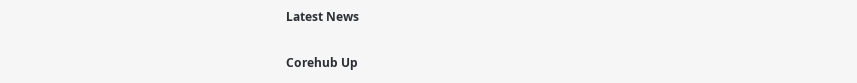Latest News

Corehub Up